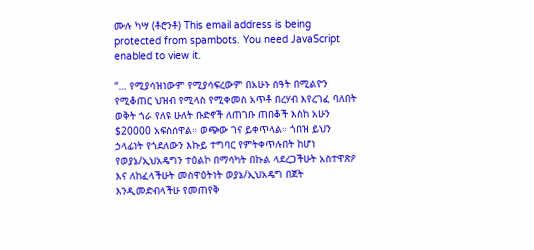ሙሉ ካሣ (ቶሮንቶ) This email address is being protected from spambots. You need JavaScript enabled to view it.

“… የሚያሳዝነውም የሚያሳፍረውም በአሁኑ ሰዓት በሚልዮን የሚቆጠር ህዝብ የሚላስ የሚቀመስ አጥቶ በረሃብ እየረገፈ ባለበት ወቅት ጎራ የለዩ ሁለት ቡድኖች ለጠገቡ ጠበቆች እስከ አሁን $20000 አፍስሰዋል። ወጭው ገና ይቀጥላል። ጎበዝ ይህን ኃላፊነት የጎደለውን እኩይ ተግባር የምትቀጥሉበት ከሆነ የወያኔ/ኢህአዴግን ተዕልኮ በማሳካት በኩል ላደረጋችሁት አስተዋጽዖ እና ለከፈላችሁት መስዋዕትነት ወያኔ/ኢህአዴግ በጀት እንዲመድብላችሁ የመጠየቅ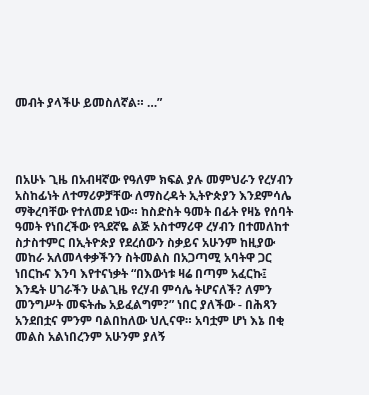መብት ያላችሁ ይመስለኛል። …”




በአሁኑ ጊዜ በአብዛኛው የዓለም ክፍል ያሉ መምህራን የረሃብን አስከፊነት ለተማሪዎቻቸው ለማስረዳት ኢትዮጵያን እንደምሳሌ ማቅረባቸው የተለመደ ነው። ከስድስት ዓመት በፊት የዛኔ የሰባት ዓመት የነበረችው የጓደኛዬ ልጅ አስተማሪዋ ረሃብን በተመለከተ ስታስተምር በኢትዮጵያ የደረሰውን ስቃይና አሁንም ከዚያው መከራ አለመላቀቃችንን ስትመልስ በአጋጣሚ አባትዋ ጋር ነበርኩና እንባ እየተናነቃት “በእውነቱ ዛሬ በጣም አፈርኩ፤ እንዴት ሀገራችን ሁልጊዜ የረሃብ ምሳሌ ትሆናለች? ለምን መንግሥት መፍትሔ አይፈልግም?” ነበር ያለችው - በሕጻን አንደበቷና ምንም ባልበከለው ህሊናዋ። አባቷም ሆነ እኔ በቂ መልስ አልነበረንም አሁንም ያለኝ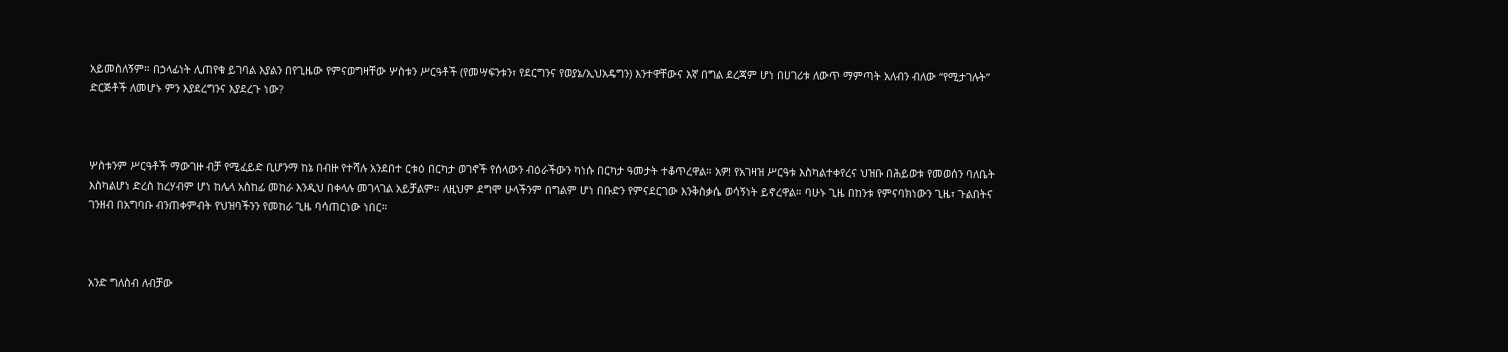አይመስለኝም። በኃላፊነት ሊጠየቁ ይገባል እያልን በየጊዜው የምናወግዛቸው ሦስቱን ሥርዓቶች (የመሣፍንቱን፣ የደርግንና የወያኔ/ኢህአዴግን) እንተዋቸውና እኛ በግል ደረጃም ሆነ በሀገሪቱ ለውጥ ማምጣት አለብን ብለው “የሚታገሉት” ድርጅቶች ለመሆኑ ምን እያደረግንና እያደረጉ ነው?



ሦስቱንም ሥርዓቶች ማውገዙ ብቻ የሚፈይድ ቢሆንማ ከኔ በብዙ የተሻሉ አንደበተ ርቱዕ በርካታ ወገኖች የሰላውን ብዕራችውን ካነሱ በርካታ ዓመታት ተቆጥረዋል። አዎ! የአገዛዝ ሥርዓቱ እስካልተቀየረና ህዝቡ በሕይወቱ የመወሰን ባለቤት እስካልሆነ ድረስ ከረሃብም ሆነ ከሌላ አስከፊ መከራ እንዲህ በቀላሉ መገላገል አይቻልም። ለዚህም ደግሞ ሁላችንም በግልም ሆነ በቡድን የምናደርገው እንቅስቃሴ ወሳኝነት ይኖረዋል። ባሁኑ ጊዜ በከንቱ የምናባክነውን ጊዜ፣ ጉልበትና ገንዘብ በአግባቡ ብንጠቀምብት የህዝባችንን የመከራ ጊዜ ባሳጠርነው ነበር።



አንድ ግለስብ ለብቻው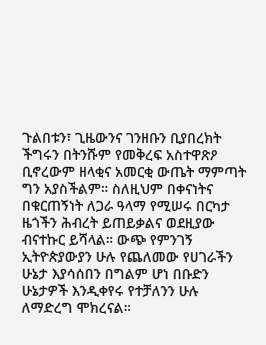ጉልበቱን፣ ጊዜውንና ገንዘቡን ቢያበረክት ችግሩን በትንሹም የመቅረፍ አስተዋጽዖ ቢኖረውም ዘላቂና አመርቂ ውጤት ማምጣት ግን አያስችልም። ስለዚህም በቀናነትና በቁርጠኝነት ለጋራ ዓላማ የሚሠሩ በርካታ ዜጎችን ሕብረት ይጠይቃልና ወደዚያው ብናተኩር ይሻላል። ውጭ የምንገኝ ኢትዮጵያውያን ሁሉ የጨለመው የሀገራችን ሁኔታ እያሳሰበን በግልም ሆነ በቡድን ሁኔታዎች እንዲቀየሩ የተቻለንን ሁሉ ለማድረግ ሞክረናል።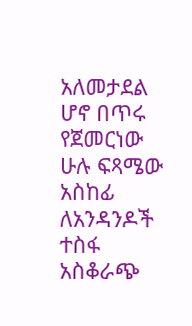አለመታደል ሆኖ በጥሩ የጀመርነው ሁሉ ፍጻሜው አስከፊ ለአንዳንዶች ተስፋ አስቆራጭ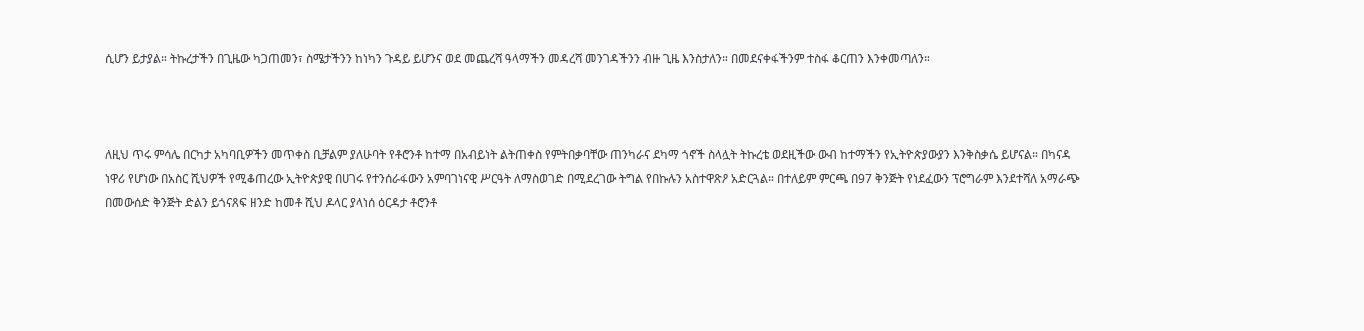ሲሆን ይታያል። ትኩረታችን በጊዜው ካጋጠመን፣ ስሜታችንን ከነካን ጉዳይ ይሆንና ወደ መጨረሻ ዓላማችን መዳረሻ መንገዳችንን ብዙ ጊዜ እንስታለን። በመደናቀፋችንም ተስፋ ቆርጠን እንቀመጣለን።



ለዚህ ጥሩ ምሳሌ በርካታ አካባቢዎችን መጥቀስ ቢቻልም ያለሁባት የቶሮንቶ ከተማ በአብይነት ልትጠቀስ የምትበቃባቸው ጠንካራና ደካማ ጎኖች ስላሏት ትኩረቴ ወደዚችው ውብ ከተማችን የኢትዮጵያውያን እንቅስቃሴ ይሆናል። በካናዳ ነዋሪ የሆነው በአስር ሺህዎች የሚቆጠረው ኢትዮጵያዊ በሀገሩ የተንሰራፋውን አምባገነናዊ ሥርዓት ለማስወገድ በሚደረገው ትግል የበኩሉን አስተዋጽዖ አድርጓል። በተለይም ምርጫ በ97 ቅንጅት የነደፈውን ፕሮግራም እንደተሻለ አማራጭ በመውሰድ ቅንጅት ድልን ይጎናጸፍ ዘንድ ከመቶ ሺህ ዶላር ያላነሰ ዕርዳታ ቶሮንቶ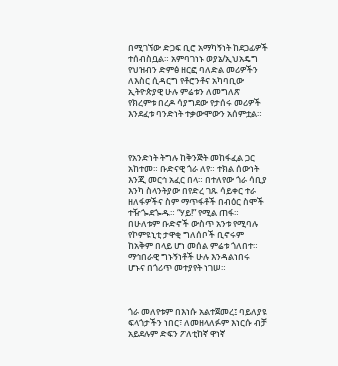በሚገኘው ድጋፍ ቢሮ አማካኝነት ከደጋፊዎች ተሰብስቧል። አምባገነኑ ወያኔ/ኢህአዴግ የህዝብን ድምፅ ዘርፎ ባለድል መሪዎችን ለእስር ሲዳርግ የቶሮንቶና አካባቢው ኢትዮጵያዊ ሁሉ ምሬቱን ለመግለጽ የክረምቱ በረዶ ሳያግደው የታሰሩ መሪዎች እንደፈቱ ባንድነት ተቃውሞውን አሰምቷል።



የአንድነት ትግሉ ከቅንጅት መከፋፈል ጋር አከተመ። ቡድናዊ ጎራ ለየ። ተክል ሰውነት እንጂ መርኅ አፈር በላ። በተለየው ጎራ ሳቢያ እንካ ስላንትያው በየድረ ገጹ ሳይቀር ተራ ዘለፋዎችና ስም ማጥፋቶች በብዕር ስሞች ተዥጐደጐዱ። “ሃይ!” የሚል ጠፋ። በሁለቱም ቡድኖች ውስጥ አንቱ የሚባሉ የኮምዩኒቲ ታዋቂ ግለሰቦች ቢኖሩም ከአቅም በላይ ሆነ መሰል ምሬቱ ጎለበተ። ማኅበራዊ ግኑኝነቶች ሁሉ እንዳልነበሩ ሆኑና በጎሪጥ መተያየት ነገሠ።



ጎራ መለየቱም በእነሱ አልተጀመረ፤ ባይለያዩ ፍላጎታችን ነበር፣ ለመዘላለፉም እነርሱ ብቻ አይደሉም ድፍን ፖለቲከኛ ዋነኛ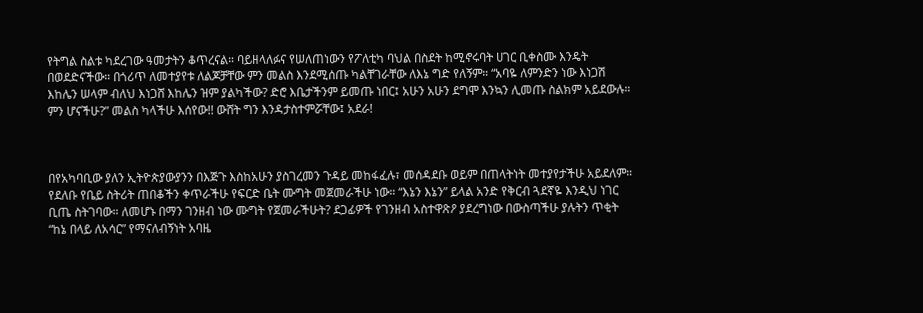የትግል ስልቱ ካደረገው ዓመታትን ቆጥረናል። ባይዘላለፉና የሠለጠነውን የፖለቲካ ባህል በስደት ከሚኖሩባት ሀገር ቢቀስሙ እንዴት በወደድናችው። በጎሪጥ ለመተያየቱ ለልጆቻቸው ምን መልስ እንደሚሰጡ ካልቸገራቸው ለእኔ ግድ የለኝም። “አባዬ ለምንድን ነው እነጋሽ እከሌን ሠላም ብለህ እነጋሸ እከሌን ዝም ያልካችው? ድሮ እቤታችንም ይመጡ ነበር፤ አሁን አሁን ደግሞ እንኳን ሊመጡ ስልክም አይደውሉ። ምን ሆናችሁ?” መልስ ካላችሁ እሰየው!! ውሸት ግን እንዳታስተምሯቸው፤ አደራ!



በየአካባቢው ያለን ኢትዮጵያውያንን በእጅጉ እስከአሁን ያስገረመን ጉዳይ መከፋፈሉ፣ መሰዳደቡ ወይም በጠላትነት መተያየታችሁ አይደለም። የደለቡ የቤይ ስትሪት ጠበቆችን ቀጥራችሁ የፍርድ ቤት ሙግት መጀመራችሁ ነው። “እኔን እኔን” ይላል አንድ የቅርብ ጓደኛዬ እንዲህ ነገር ቢጤ ስትገባው። ለመሆኑ በማን ገንዘብ ነው ሙግት የጀመራችሁት? ደጋፊዎች የገንዘብ አስተዋጽዖ ያደረግነው በውስጣችሁ ያሉትን ጥቂት “ከኔ በላይ ለአሳር” የማናለብኝነት አባዜ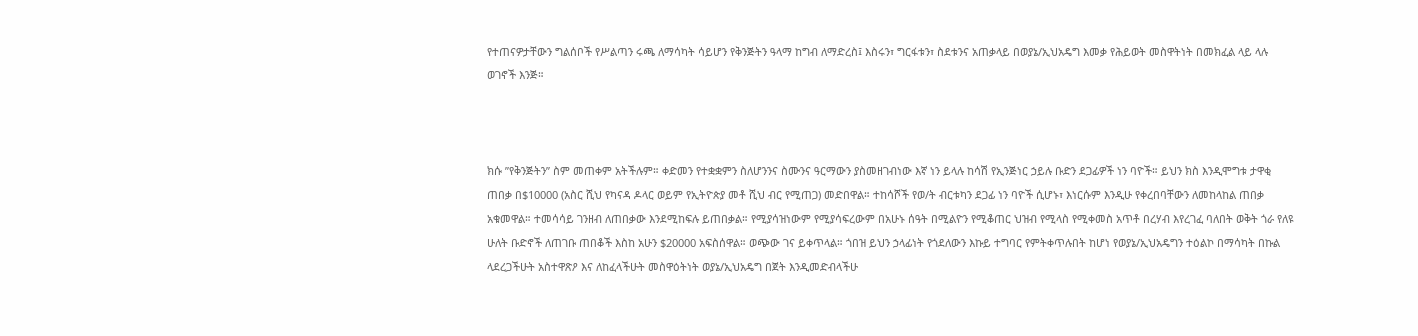የተጠናዎታቸውን ግልሰቦች የሥልጣን ሩጫ ለማሳካት ሳይሆን የቅንጅትን ዓላማ ከግብ ለማድረስ፤ እስሩን፣ ግርፋቱን፣ ስደቱንና አጠቃላይ በወያኔ/ኢህአዴግ እመቃ የሕይወት መስዋትነት በመክፈል ላይ ላሉ ወገኖች እንጅ።



ክሱ ”የቅንጅትን” ስም መጠቀም አትችሉም። ቀድመን የተቋቋምን ስለሆንንና ስሙንና ዓርማውን ያስመዘገብነው እኛ ነን ይላሉ ከሳሽ የኢንጅነር ኃይሉ ቡድን ደጋፊዎች ነን ባዮች። ይህን ክስ እንዲሞግቱ ታዋቂ ጠበቃ በ$10000 (አስር ሺህ የካናዳ ዶላር ወይም የኢትዮጵያ መቶ ሺህ ብር የሚጠጋ) መድበዋል። ተከሳሾች የወ/ት ብርቱካን ደጋፊ ነን ባዮች ሲሆኑ፣ እነርሱም እንዲሁ የቀረበባቸውን ለመከላከል ጠበቃ አቁመዋል። ተመሳሳይ ገንዘብ ለጠበቃው እንደሚከፍሉ ይጠበቃል። የሚያሳዝነውም የሚያሳፍረውም በአሁኑ ሰዓት በሚልዮን የሚቆጠር ህዝብ የሚላስ የሚቀመስ አጥቶ በረሃብ እየረገፈ ባለበት ወቅት ጎራ የለዩ ሁለት ቡድኖች ለጠገቡ ጠበቆች እስከ አሁን $20000 አፍስሰዋል። ወጭው ገና ይቀጥላል። ጎበዝ ይህን ኃላፊነት የጎደለውን እኩይ ተግባር የምትቀጥሉበት ከሆነ የወያኔ/ኢህአዴግን ተዕልኮ በማሳካት በኩል ላደረጋችሁት አስተዋጽዖ እና ለከፈላችሁት መስዋዕትነት ወያኔ/ኢህአዴግ በጀት እንዲመድብላችሁ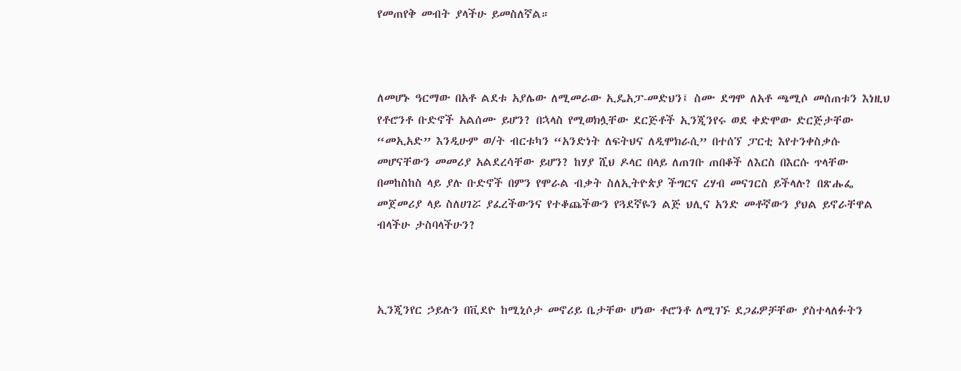የመጠየቅ መብት ያላችሁ ይመስለኛል።



ለመሆኑ ዓርማው በአቶ ልደቱ አያሌው ለሚመራው ኢዴአፓ-መድህን፤ ስሙ ደግሞ ለአቶ ጫሚሶ መሰጠቱን እነዚህ የቶሮንቶ ቡድኖች አልሰሙ ይሆን? በኋላስ የሚወክሏቸው ደርጅቶች ኢንጂንየሩ ወደ ቀድሞው ድርጅታቸው “መኢአድ” እንዲሁም ወ/ት ብርቱካን “አንድነት ለፍትህና ለዲሞክራሲ” በተሰኘ ፓርቲ እየተንቀስቃሱ መሆናቸውን መመሪያ አልደረሳቸው ይሆን? ከሃያ ሺህ ዶላር በላይ ለጠገቡ ጠበቆች ለእርስ በእርሱ ጥላቸው በመከስከስ ላይ ያሉ ቡድኖች በምን የሞራል ብቃት ስለኢትዮጵያ ችግርና ረሃብ መናገርስ ይችላሉ? በጽሑፌ መጀመሪያ ላይ ስለሀገሯ ያፈረችውንና የተቆጨችውን የጓደኛዬን ልጅ ህሊና አንድ መቶኛውን ያህል ይኖራቸዋል ብላችሁ ታስባላችሁን?



ኢንጂንየር ኃይሉን በቪደዮ ከሚኒሶታ መኖሪይ ቤታቸው ሆነው ቶሮንቶ ለሚገኙ ደጋፊዎቻቸው ያስተላለፉትን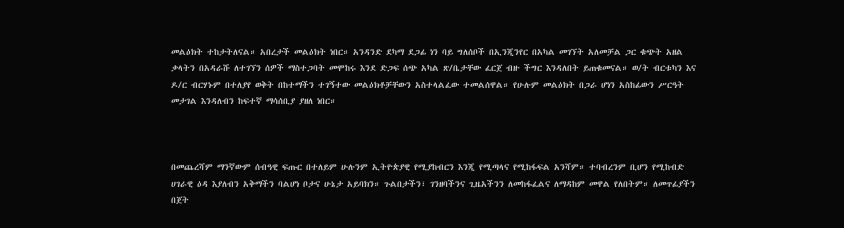መልዕክት ተከታትለናል። አበረታች መልዕክት ነበር። አንዳንድ ደካማ ደጋፊ ነን ባይ ግለሰቦች በኢንጂንየር በአካል መገኘት አለመቻል ጋር ቁጭት አዘል ቃላትን በአዳራሹ ለተገኘን ሰዎች ማስተጋባት መሞከሩ እንደ ድጋፍ ሰጭ አካል ጽ/ቤታቸው ፈርጀ ብዙ ችግር እንዳለበት ይጠቁመናል። ወ/ት ብርቱካን እና ዶ/ር ብርሃኑም በተለያየ ወቅት በከተማችን ተገኝተው መልዕክቶቻቸውን አስተላልፈው ተመልሰዋል። የሁሉም መልዕክት በጋራ ሆነን አስከፊውን ሥርዓት መታገል እንዳለብን ከፍተኛ ማሳሰቢያ ያዘለ ነበር።



በመጨረሻም ማንኛውም ሰብዓዊ ፍጡር በተለይም ሁሉንም ኢትዮጵያዊ የሚያከብርን እንጂ የሚጣላና የሚከፋፍል አንሻም። ተባብረንም ቢሆን የሚከብድ ሀገራዊ ዕዳ እያለብን አቅማችን ባልሆነ ቦታና ሁኔታ አይባክን። ጉልበታችን፣ ገንዘባችንና ጊዜአችንን ለመከፋፈልና ለማዳከም መዋል የለበትም። ለመጥፊያችን በጀት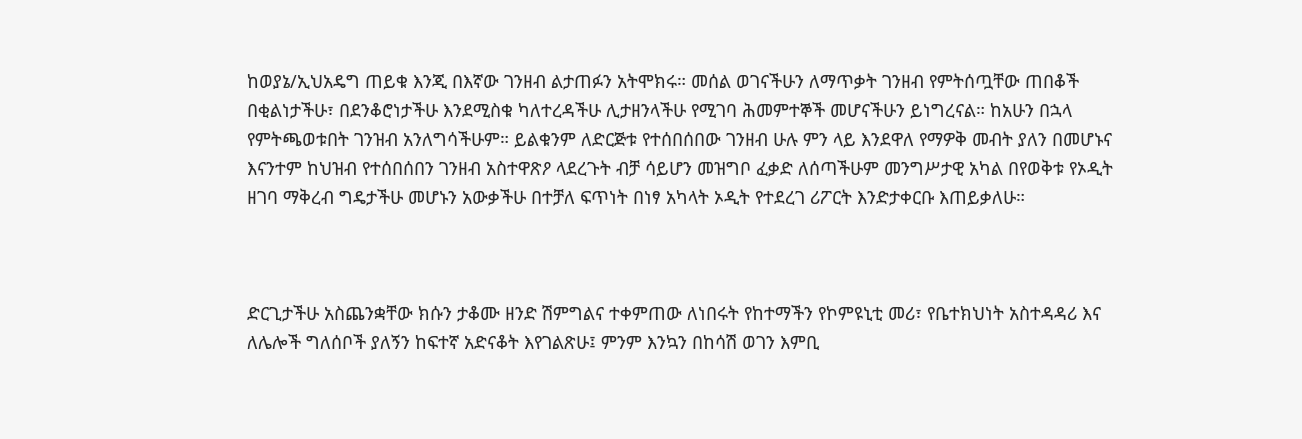ከወያኔ/ኢህአዴግ ጠይቁ እንጂ በእኛው ገንዘብ ልታጠፉን አትሞክሩ። መሰል ወገናችሁን ለማጥቃት ገንዘብ የምትሰጧቸው ጠበቆች በቂልነታችሁ፣ በደንቆሮነታችሁ እንደሚስቁ ካለተረዳችሁ ሊታዘንላችሁ የሚገባ ሕመምተኞች መሆናችሁን ይነግረናል። ከአሁን በኋላ የምትጫወቱበት ገንዝብ አንለግሳችሁም። ይልቁንም ለድርጅቱ የተሰበሰበው ገንዘብ ሁሉ ምን ላይ እንደዋለ የማዎቅ መብት ያለን በመሆኑና እናንተም ከህዝብ የተሰበሰበን ገንዘብ አስተዋጽዖ ላደረጉት ብቻ ሳይሆን መዝግቦ ፈቃድ ለሰጣችሁም መንግሥታዊ አካል በየወቅቱ የኦዲት ዘገባ ማቅረብ ግዴታችሁ መሆኑን አውቃችሁ በተቻለ ፍጥነት በነፃ አካላት ኦዲት የተደረገ ሪፖርት እንድታቀርቡ እጠይቃለሁ።



ድርጊታችሁ አስጨንቋቸው ክሱን ታቆሙ ዘንድ ሽምግልና ተቀምጠው ለነበሩት የከተማችን የኮምዩኒቲ መሪ፣ የቤተክህነት አስተዳዳሪ እና ለሌሎች ግለሰቦች ያለኝን ከፍተኛ አድናቆት እየገልጽሁ፤ ምንም እንኳን በከሳሽ ወገን እምቢ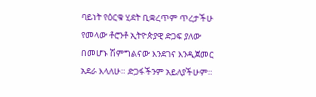ባይነት የዕርቁ ሂደት ቢቋረጥም ጥረታችሁ የመላው ቶሮንቶ ኢትዮጵያዊ ድጋፍ ያለው በመሆኑ ሽምግልናው እንደገና እንዲጀመር አደራ እላለሁ። ድጋፋችንም አይለያችሁም።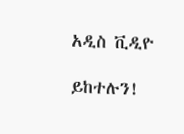አዲስ ቪዲዮ

ይከተሉን!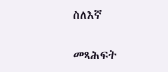ስለእኛ

መጻሕፍት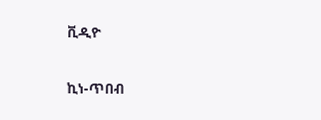ቪዲዮ

ኪነ-ጥበብ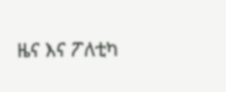ዜና እና ፖለቲካ